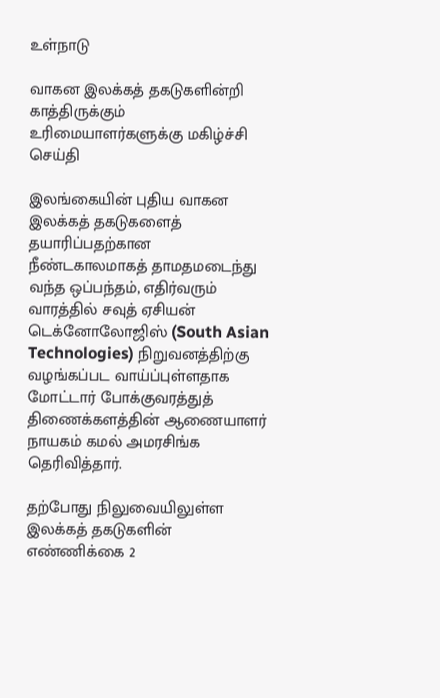உள்நாடு

வாகன இலக்கத் தகடுகளின்றி காத்திருக்கும் உரிமையாளர்களுக்கு மகிழ்ச்சி செய்தி

இலங்கையின் புதிய வாகன இலக்கத் தகடுகளைத் தயாரிப்பதற்கான நீண்டகாலமாகத் தாமதமடைந்து வந்த ஒப்பந்தம், எதிர்வரும் வாரத்தில் சவுத் ஏசியன் டெக்னோலோஜிஸ் (South Asian Technologies) நிறுவனத்திற்கு வழங்கப்பட வாய்ப்புள்ளதாக மோட்டார் போக்குவரத்துத் திணைக்களத்தின் ஆணையாளர் நாயகம் கமல் அமரசிங்க தெரிவித்தார்.

தற்போது நிலுவையிலுள்ள இலக்கத் தகடுகளின் எண்ணிக்கை 2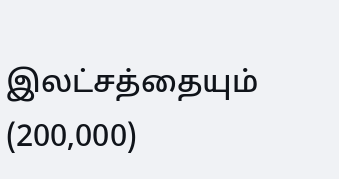இலட்சத்தையும் (200,000)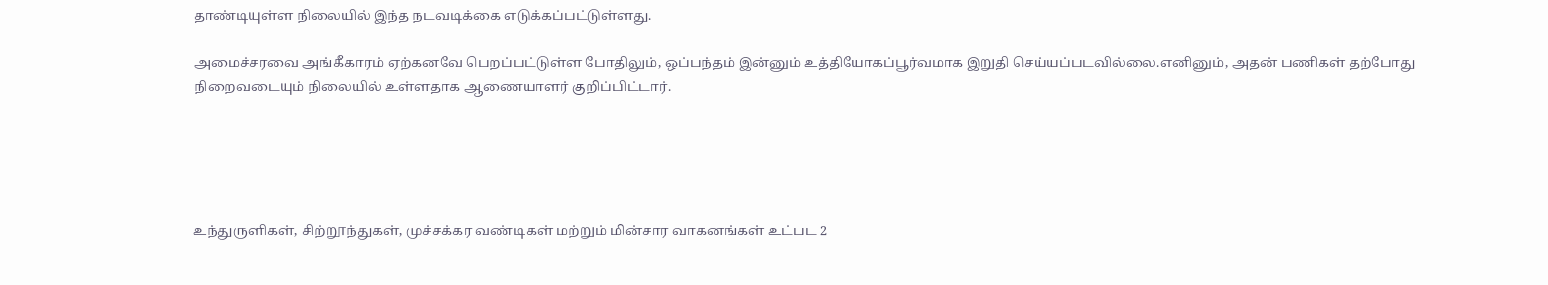தாண்டியுள்ள நிலையில் இந்த நடவடிக்கை எடுக்கப்பட்டுள்ளது.

அமைச்சரவை அங்கீகாரம் ஏற்கனவே பெறப்பட்டுள்ள போதிலும், ஒப்பந்தம் இன்னும் உத்தியோகப்பூர்வமாக இறுதி செய்யப்படவில்லை.எனினும், அதன் பணிகள் தற்போது நிறைவடையும் நிலையில் உள்ளதாக ஆணையாளர் குறிப்பிட்டார்.





உந்துருளிகள், சிற்றூந்துகள், முச்சக்கர வண்டிகள் மற்றும் மின்சார வாகனங்கள் உட்பட 2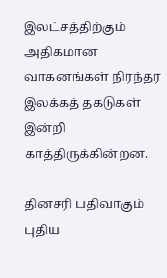இலட்சத்திற்கும் அதிகமான வாகனங்கள் நிரந்தர இலக்கத் தகடுகள் இன்றி காத்திருக்கின்றன.

தினசரி பதிவாகும் புதிய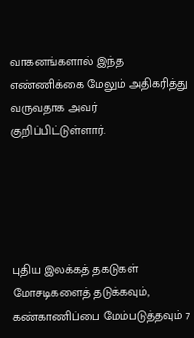வாகனங்களால் இந்த எண்ணிக்கை மேலும் அதிகரித்து வருவதாக அவர் குறிப்பிட்டுள்ளார்.





புதிய இலக்கத் தகடுகள் மோசடிகளைத் தடுக்கவும், கண்காணிப்பை மேம்படுத்தவும் 7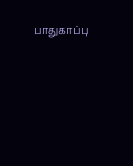பாதுகாப்பு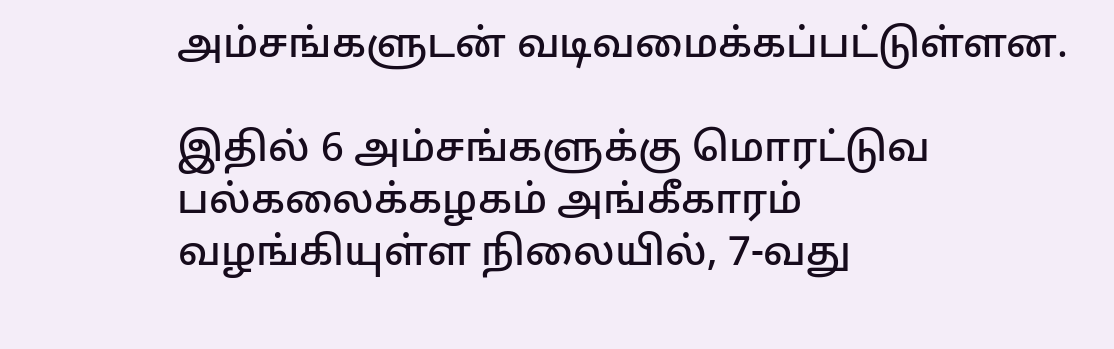அம்சங்களுடன் வடிவமைக்கப்பட்டுள்ளன.

இதில் 6 அம்சங்களுக்கு மொரட்டுவ பல்கலைக்கழகம் அங்கீகாரம் வழங்கியுள்ள நிலையில், 7-வது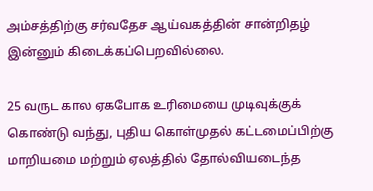அம்சத்திற்கு சர்வதேச ஆய்வகத்தின் சான்றிதழ் இன்னும் கிடைக்கப்பெறவில்லை.

25 வருட கால ஏகபோக உரிமையை முடிவுக்குக் கொண்டு வந்து, புதிய கொள்முதல் கட்டமைப்பிற்கு மாறியமை மற்றும் ஏலத்தில் தோல்வியடைந்த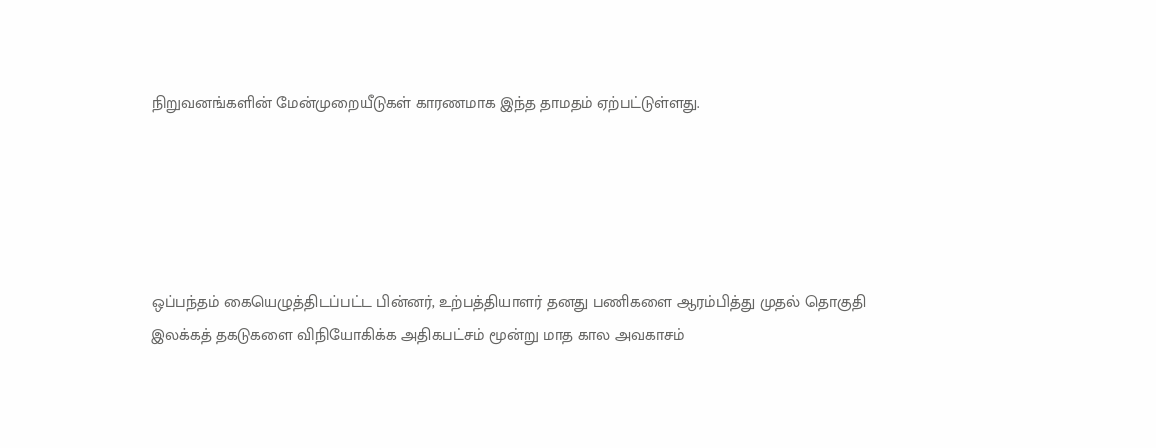நிறுவனங்களின் மேன்முறையீடுகள் காரணமாக இந்த தாமதம் ஏற்பட்டுள்ளது.





ஒப்பந்தம் கையெழுத்திடப்பட்ட பின்னர், உற்பத்தியாளர் தனது பணிகளை ஆரம்பித்து முதல் தொகுதி இலக்கத் தகடுகளை விநியோகிக்க அதிகபட்சம் மூன்று மாத கால அவகாசம்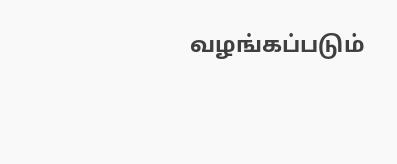வழங்கப்படும்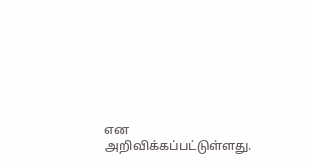என அறிவிக்கப்பட்டுள்ளது.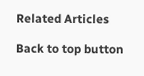Related Articles

Back to top button